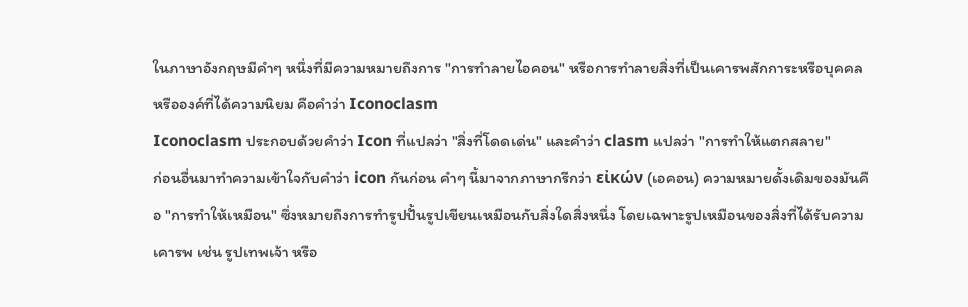ในภาษาอังกฤษมีคำๆ หนึ่งที่มีความหมายถึงการ "การทำลายไอคอน" หรือการทำลายสิ่งที่เป็นเคารพสักการะหรือบุคคลหรือองค์ที่ได้ความนิยม คือคำว่า Iconoclasm
Iconoclasm ประกอบด้วยคำว่า Icon ที่แปลว่า "สิ่งที่โดดเด่น" และคำว่า clasm แปลว่า "การทำให้แตกสลาย"
ก่อนอื่นมาทำความเข้าใจกับคำว่า icon กันก่อน คำๆ นี้มาจากภาษากรีกว่า εἰκών (เอคอน) ความหมายดั้งเดิมของมันคือ "การทำให้เหมือน" ซึ่งหมายถึงการทำรูปปั้นรูปเขียนเหมือนกับสิ่งใดสิ่งหนึ่ง โดยเฉพาะรูปเหมือนของสิ่งที่ได้รับความเคารพ เช่น รูปเทพเจ้า หรือ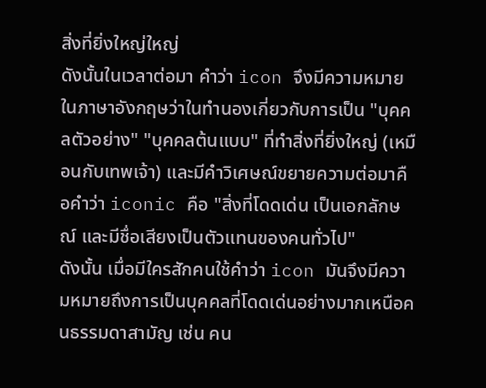สิ่งที่ยิ่งใหญ่ใหญ่
ดังนั้นในเวลาต่อมา คำว่า icon จึงมีความหมายในภาษาอังกฤษว่าในทำนองเกี่ยวกับการเป็น "บุคคลตัวอย่าง" "บุคคลต้นแบบ" ที่ทำสิ่งที่ยิ่งใหญ่ (เหมือนกับเทพเจ้า) และมีคำวิเศษณ์ขยายความต่อมาคือคำว่า iconic คือ "สิ่งที่โดดเด่น เป็นเอกลักษณ์ และมีชื่อเสียงเป็นตัวแทนของคนทั่วไป"
ดังนั้น เมื่อมีใครสักคนใช้คำว่า icon มันจึงมีความหมายถึงการเป็นบุคคลที่โดดเด่นอย่างมากเหนือคนธรรมดาสามัญ เช่น คน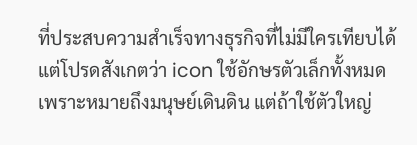ที่ประสบความสำเร็จทางธุรกิจที่ไม่มีใครเทียบได้
แต่โปรดสังเกตว่า icon ใช้อักษรตัวเล็กทั้งหมด เพราะหมายถึงมนุษย์เดินดิน แต่ถ้าใช้ตัวใหญ่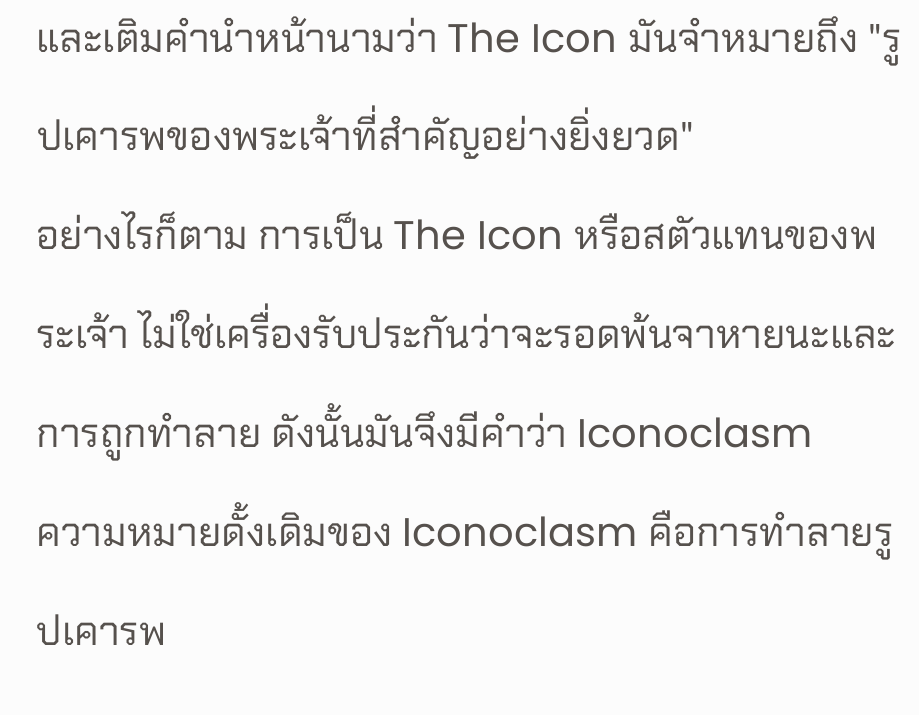และเติมคำนำหน้านามว่า The Icon มันจำหมายถึง "รูปเคารพของพระเจ้าที่สำคัญอย่างยิ่งยวด"
อย่างไรก็ตาม การเป็น The Icon หรือสตัวแทนของพระเจ้า ไม่ใช่เครื่องรับประกันว่าจะรอดพ้นจาหายนะและการถูกทำลาย ดังนั้นมันจึงมีคำว่า Iconoclasm
ความหมายดั้งเดิมของ Iconoclasm คือการทำลายรูปเคารพ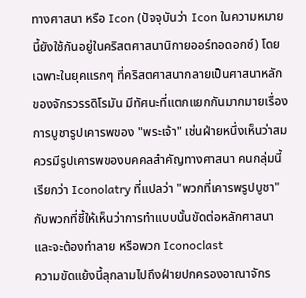ทางศาสนา หรือ Icon (ปัจจุบันว่า Icon ในความหมายนี้ยังใช้กันอยู่ในคริสตศาสนานิกายออร์ทอดอกซ์) โดยเฉพาะในยุคแรกๆ ที่คริสตศาสนากลายเป็นศาสนาหลักของจักรวรรดิโรมัน มีทัศนะที่แตกแยกกันมากมายเรื่องการบูชารูปเคารพของ "พระเจ้า" เช่นฝ่ายหนึ่งเห็นว่าสมควรมีรูปเคารพของบคคลสำคัญทางศาสนา คนกลุ่มนี้เรียกว่า Iconolatry ที่แปลว่า "พวกที่เคารพรูปบูชา" กับพวกที่ชี้ให้เห็นว่าการทำแบบนั้นขัดต่อหลักศาสนา และจะต้องทำลาย หรือพวก Iconoclast
ความขัดแย้งนี้ลุกลามไปถึงฝ่ายปกครองอาณาจักร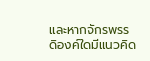และหากจักรพรรดิองค์ใดมีแนวคิด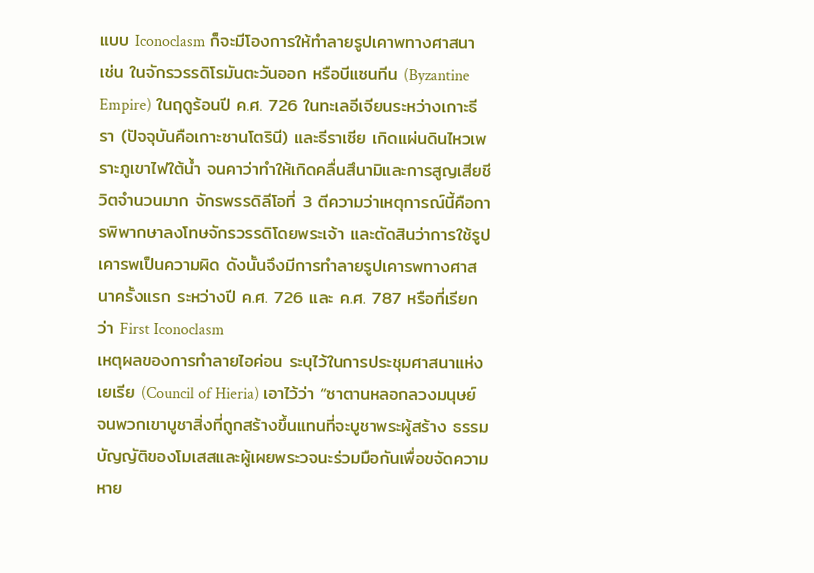แบบ Iconoclasm ก็จะมีโองการให้ทำลายรูปเคาพทางศาสนา
เช่น ในจักรวรรดิโรมันตะวันออก หรือบีแซนทีน (Byzantine Empire) ในฤดูร้อนปี ค.ศ. 726 ในทะเลอีเจียนระหว่างเกาะธีรา (ปัจจุบันคือเกาะซานโตรินี) และธีราเซีย เกิดแผ่นดินไหวเพราะภูเขาไฟใต้น้ำ จนคาว่าทำให้เกิดคลื่นสึนามิและการสูญเสียชีวิตจำนวนมาก จักรพรรดิลีโอที่ 3 ตีความว่าเหตุการณ์นี้คือการพิพากษาลงโทษจักรวรรดิโดยพระเจ้า และตัดสินว่าการใช้รูปเคารพเป็นความผิด ดังนั้นจึงมีการทำลายรูปเคารพทางศาสนาครั้งแรก ระหว่างปี ค.ศ. 726 และ ค.ศ. 787 หรือที่เรียกว่า First Iconoclasm
เหตุผลของการทำลายไอค่อน ระบุไว้ในการประชุมศาสนาแห่งเยเรีย (Council of Hieria) เอาไว้ว่า “ซาตานหลอกลวงมนุษย์จนพวกเขาบูชาสิ่งที่ถูกสร้างขึ้นแทนที่จะบูชาพระผู้สร้าง ธรรมบัญญัติของโมเสสและผู้เผยพระวจนะร่วมมือกันเพื่อขจัดความหาย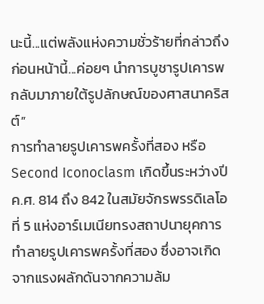นะนี้...แต่พลังแห่งความชั่วร้ายที่กล่าวถึงก่อนหน้านี้...ค่อยๆ นำการบูชารูปเคารพกลับมาภายใต้รูปลักษณ์ของศาสนาคริสต์”
การทำลายรูปเคารพครั้งที่สอง หรือ Second Iconoclasm เกิดขึ้นระหว่างปี ค.ศ. 814 ถึง 842 ในสมัยจักรพรรดิเลโอที่ 5 แห่งอาร์เมเนียทรงสถาปนายุคการทำลายรูปเคารพครั้งที่สอง ซึ่งอาจเกิดจากแรงผลักดันจากความล้ม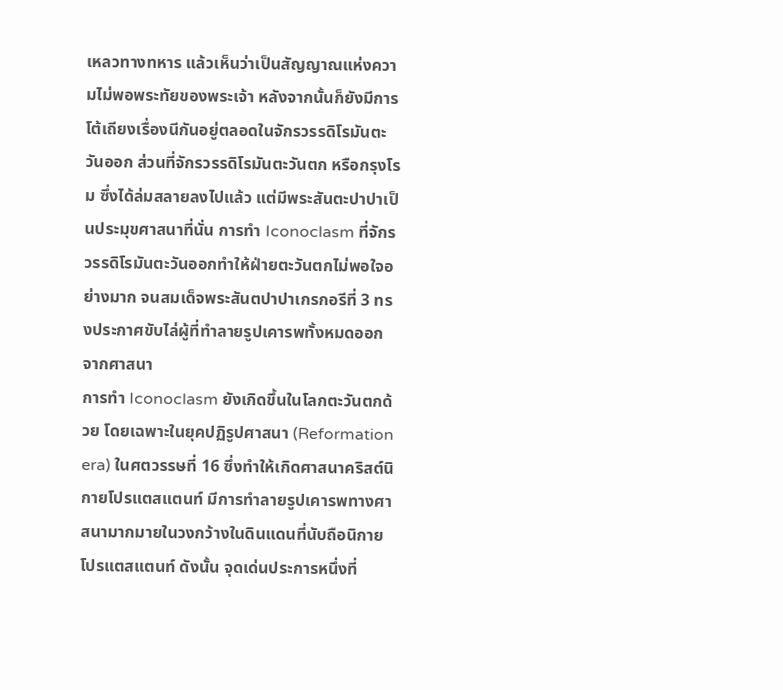เหลวทางทหาร แล้วเห็นว่าเป็นสัญญาณแห่งความไม่พอพระทัยของพระเจ้า หลังจากนั้นก็ยังมีการโต้เถียงเรื่องนีกันอยู่ตลอดในจักรวรรดิโรมันตะวันออก ส่วนที่จักรวรรดิโรมันตะวันตก หรือกรุงโรม ซึ่งได้ล่มสลายลงไปแล้ว แต่มีพระสันตะปาปาเป็นประมุขศาสนาที่นั่น การทำ Iconoclasm ที่จักรวรรดิโรมันตะวันออกทำให้ฝ่ายตะวันตกไม่พอใจอย่างมาก จนสมเด็จพระสันตปาปาเกรกอรีที่ 3 ทรงประกาศขับไล่ผู้ที่ทำลายรูปเคารพทั้งหมดออกจากศาสนา
การทำ Iconoclasm ยังเกิดขึ้นในโลกตะวันตกด้วย โดยเฉพาะในยุคปฏิรูปศาสนา (Reformation era) ในศตวรรษที่ 16 ซึ่งทำให้เกิดศาสนาคริสต์นิกายโปรแตสแตนท์ มีการทำลายรูปเคารพทางศาสนามากมายในวงกว้างในดินแดนที่นับถือนิกายโปรแตสแตนท์ ดังนั้น จุดเด่นประการหนึ่งที่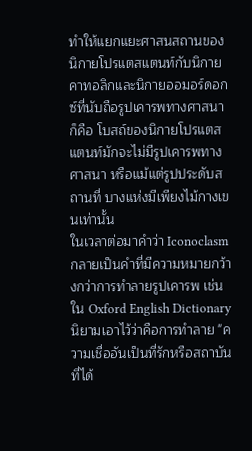ทำให้แยกแยะศาสนสถานของนิกายโปรแตสแตนท์กับนิกายคาทอลิกและนิกายออมอร์ดอกซ์ที่นับถือรูปเคารพทางศาสนา ก็คือ โบสถ์ของนิกายโปรแตสแตนท์มักจะไม่มีรูปเคารพทางศาสนา หรือแม้แต่รูปประดับสถานที่ บางแห่งมีเพียงไม้กางเขนเท่านั้น
ในเวลาต่อมาคำว่า Iconoclasm กลายเป็นคำที่มีความหมายกว้างกว่าการทำลายรูปเคารพ เช่นใน Oxford English Dictionary นิยามเอาไว้ว่าคือการทำลาย "ความเชื่ออันเป็นที่รักหรือสถาบันที่ได้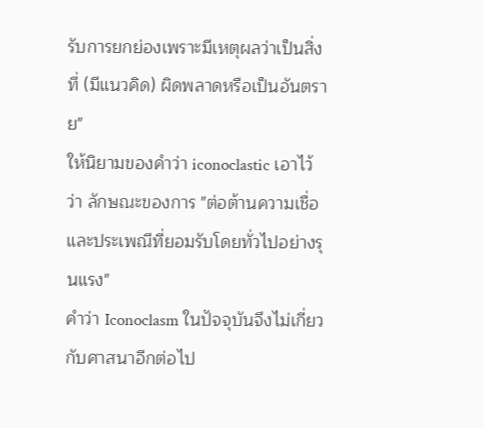รับการยกย่องเพราะมีเหตุผลว่าเป็นสิ่งที่ (มีแนวคิด) ผิดพลาดหรือเป็นอันตราย"
ให้นิยามของคำว่า iconoclastic เอาไว้ว่า ลักษณะของการ "ต่อต้านความเชื่อและประเพณีที่ยอมรับโดยทั่วไปอย่างรุนแรง"
คำว่า Iconoclasm ในปัจจุบันจึงไม่เกี่ยวกับศาสนาอีกต่อไป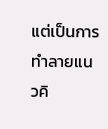แต่เป็นการทำลายแนวคิ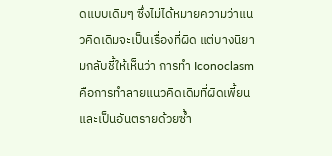ดแบบเดิมๆ ซึ่งไม่ได้หมายความว่าแนวคิดเดิมจะเป็นเรื่องที่ผิด แต่บางนิยามกลับชี้ให้เห็นว่า การทำ Iconoclasm คือการทำลายแนวคิดเดิมที่ผิดเพี้ยนและเป็นอันตรายด้วยซ้ำ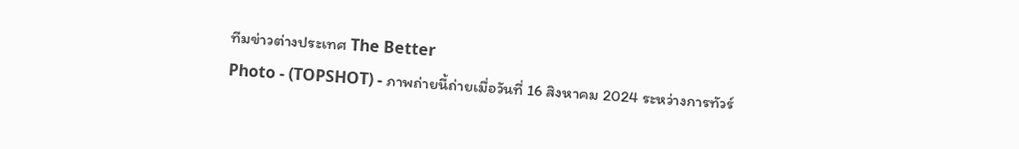ทีมข่าวต่างประเทศ The Better
Photo - (TOPSHOT) - ภาพถ่ายนี้ถ่ายเมื่อวันที่ 16 สิงหาคม 2024 ระหว่างการทัวร์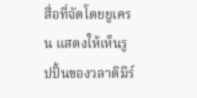สื่อที่จัดโดยยูเครน แสดงให้เห็นรูปปั้นของวลาดิมีร์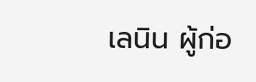เลนิน ผู้ก่อ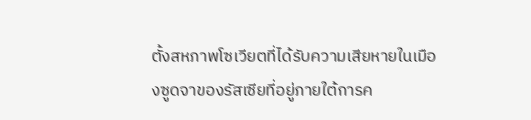ตั้งสหภาพโซเวียตที่ได้รับความเสียหายในเมืองซูดจาของรัสเซียที่อยู่ภายใต้การค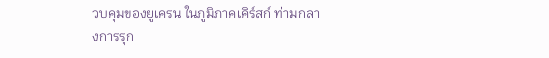วบคุมของยูเครน ในภูมิภาคเคิร์สก์ ท่ามกลางการรุก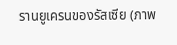รานยูเครนของรัสเซีย (ภาพ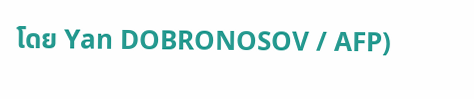โดย Yan DOBRONOSOV / AFP)